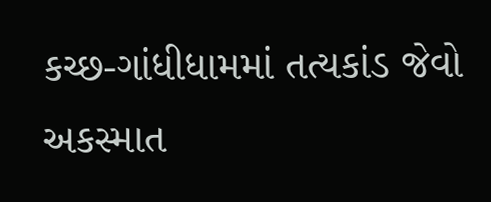કચ્છ-ગાંધીધામમાં તત્યકાંડ જેવો અકસ્માત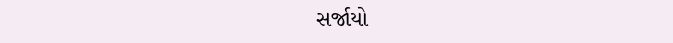સર્જાયો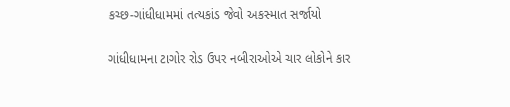કચ્છ-ગાંધીધામમાં તત્યકાંડ જેવો અકસ્માત સર્જાયો

ગાંધીધામના ટાગોર રોડ ઉપર નબીરાઓએ ચાર લોકોને કાર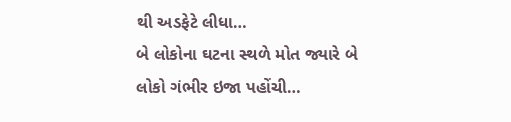થી અડફેટે લીધા…
બે લોકોના ઘટના સ્થળે મોત જ્યારે બે લોકો ગંભીર ઇજા પહોંચી…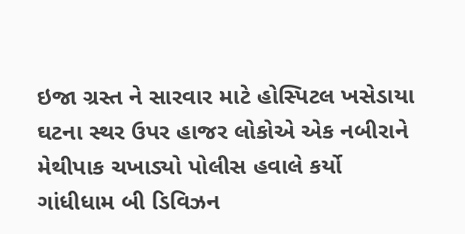ઇજા ગ્રસ્ત ને સારવાર માટે હોસ્પિટલ ખસેડાયા
ઘટના સ્થર ઉપર હાજર લોકોએ એક નબીરાને મેથીપાક ચખાડ્યો પોલીસ હવાલે કર્યો
ગાંધીધામ બી ડિવિઝન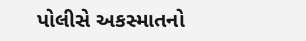પોલીસે અકસ્માતનો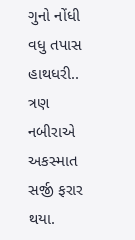ગુનો નોંધી વધુ તપાસ હાથધરી..
ત્રણ નબીરાએ અકસ્માત સર્જી ફરાર થયા.